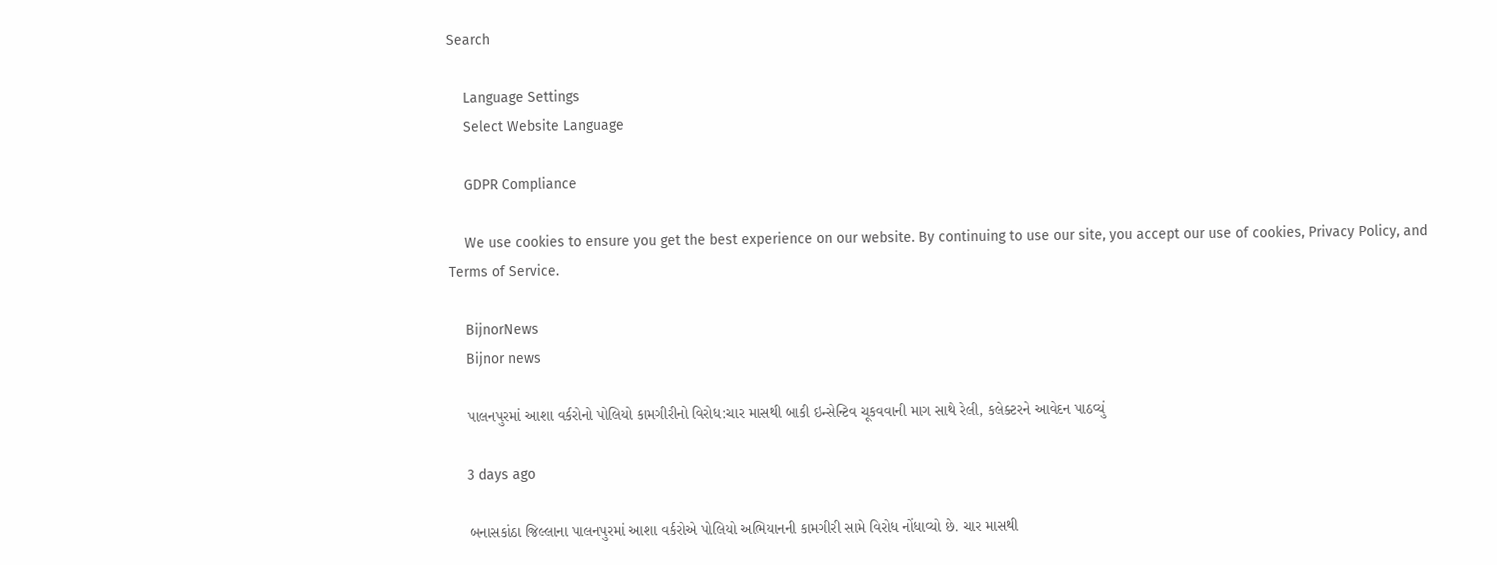Search

    Language Settings
    Select Website Language

    GDPR Compliance

    We use cookies to ensure you get the best experience on our website. By continuing to use our site, you accept our use of cookies, Privacy Policy, and Terms of Service.

    BijnorNews
    Bijnor news

    પાલનપુરમાં આશા વર્કરોનો પોલિયો કામગીરીનો વિરોધ:ચાર માસથી બાકી ઇન્સેન્ટિવ ચૂકવવાની માગ સાથે રેલી, કલેક્ટરને આવેદન પાઠવ્યું

    3 days ago

    બનાસકાંઠા જિલ્લાના પાલનપુરમાં આશા વર્કરોએ પોલિયો અભિયાનની કામગીરી સામે વિરોધ નોંધાવ્યો છે. ચાર માસથી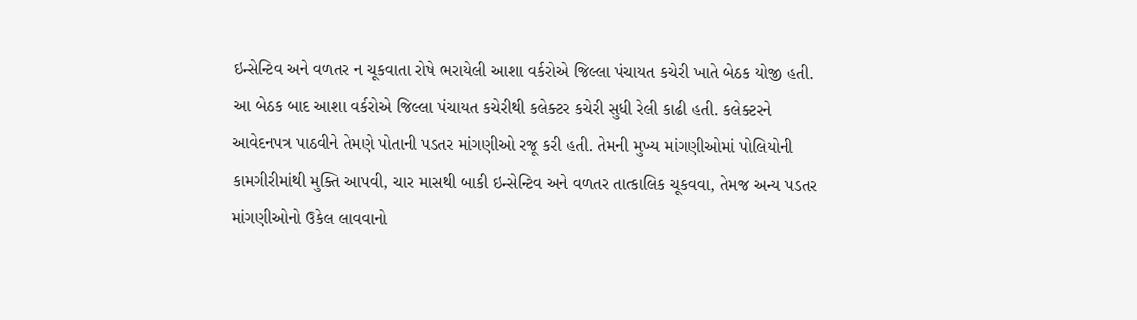ઇન્સેન્ટિવ અને વળતર ન ચૂકવાતા રોષે ભરાયેલી આશા વર્કરોએ જિલ્લા પંચાયત કચેરી ખાતે બેઠક યોજી હતી. આ બેઠક બાદ આશા વર્કરોએ જિલ્લા પંચાયત કચેરીથી કલેક્ટર કચેરી સુધી રેલી કાઢી હતી. કલેક્ટરને આવેદનપત્ર પાઠવીને તેમણે પોતાની પડતર માંગણીઓ રજૂ કરી હતી. તેમની મુખ્ય માંગણીઓમાં પોલિયોની કામગીરીમાંથી મુક્તિ આપવી, ચાર માસથી બાકી ઇન્સેન્ટિવ અને વળતર તાત્કાલિક ચૂકવવા, તેમજ અન્ય પડતર માંગણીઓનો ઉકેલ લાવવાનો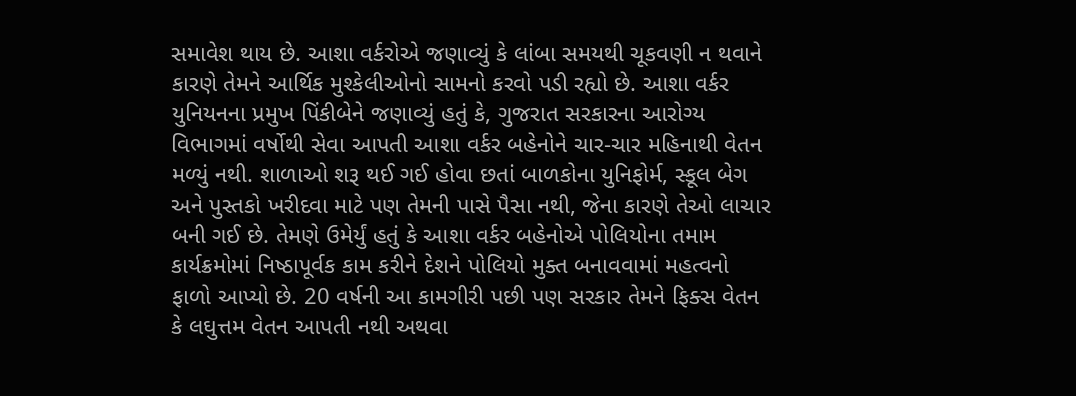સમાવેશ થાય છે. આશા વર્કરોએ જણાવ્યું કે લાંબા સમયથી ચૂકવણી ન થવાને કારણે તેમને આર્થિક મુશ્કેલીઓનો સામનો કરવો પડી રહ્યો છે. આશા વર્કર યુનિયનના પ્રમુખ પિંકીબેને જણાવ્યું હતું કે, ગુજરાત સરકારના આરોગ્ય વિભાગમાં વર્ષોથી સેવા આપતી આશા વર્કર બહેનોને ચાર-ચાર મહિનાથી વેતન મળ્યું નથી. શાળાઓ શરૂ થઈ ગઈ હોવા છતાં બાળકોના યુનિફોર્મ, સ્કૂલ બેગ અને પુસ્તકો ખરીદવા માટે પણ તેમની પાસે પૈસા નથી, જેના કારણે તેઓ લાચાર બની ગઈ છે. તેમણે ઉમેર્યું હતું કે આશા વર્કર બહેનોએ પોલિયોના તમામ કાર્યક્રમોમાં નિષ્ઠાપૂર્વક કામ કરીને દેશને પોલિયો મુક્ત બનાવવામાં મહત્વનો ફાળો આપ્યો છે. 20 વર્ષની આ કામગીરી પછી પણ સરકાર તેમને ફિક્સ વેતન કે લઘુત્તમ વેતન આપતી નથી અથવા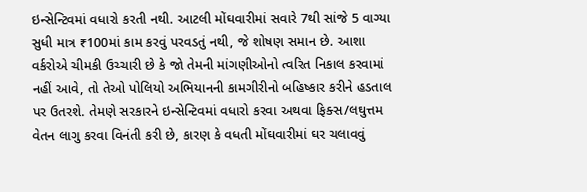ઇન્સેન્ટિવમાં વધારો કરતી નથી. આટલી મોંઘવારીમાં સવારે 7થી સાંજે 5 વાગ્યા સુધી માત્ર ₹100માં કામ કરવું પરવડતું નથી, જે શોષણ સમાન છે. આશા વર્કરોએ ચીમકી ઉચ્ચારી છે કે જો તેમની માંગણીઓનો ત્વરિત નિકાલ કરવામાં નહીં આવે, તો તેઓ પોલિયો અભિયાનની કામગીરીનો બહિષ્કાર કરીને હડતાલ પર ઉતરશે. તેમણે સરકારને ઇન્સેન્ટિવમાં વધારો કરવા અથવા ફિક્સ/લઘુત્તમ વેતન લાગુ કરવા વિનંતી કરી છે, કારણ કે વધતી મોંઘવારીમાં ઘર ચલાવવું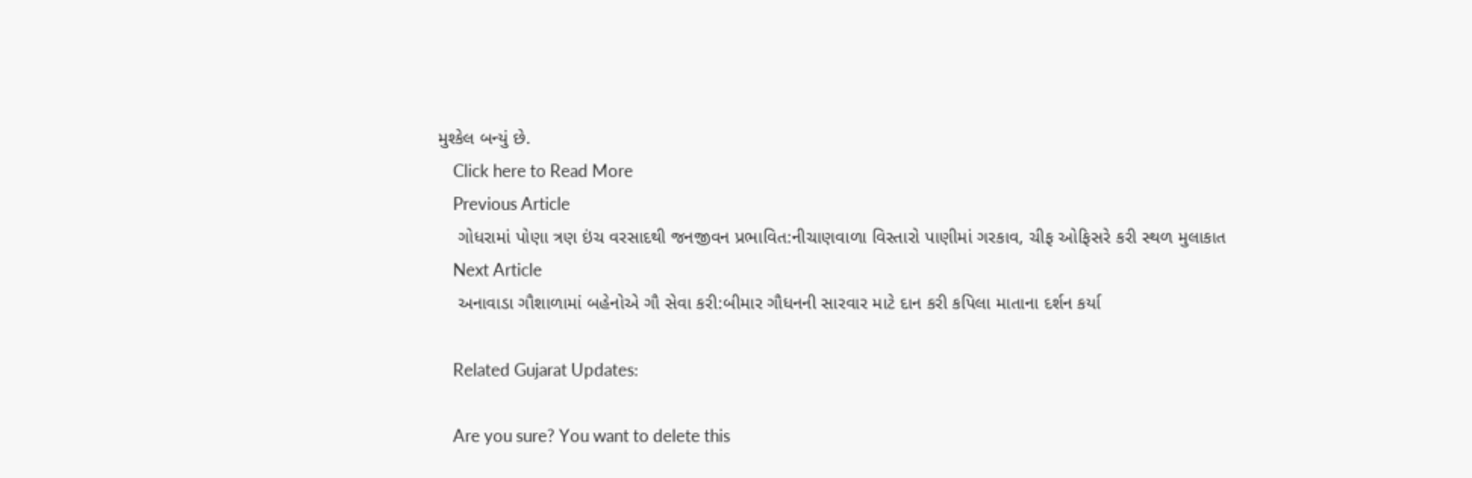મુશ્કેલ બન્યું છે.
    Click here to Read More
    Previous Article
    ગોધરામાં પોણા ત્રણ ઇંચ વરસાદથી જનજીવન પ્રભાવિત:નીચાણવાળા વિસ્તારો પાણીમાં ગરકાવ, ચીફ ઓફિસરે કરી સ્થળ મુલાકાત
    Next Article
    અનાવાડા ગૌશાળામાં બહેનોએ ગૌ સેવા કરી:બીમાર ગૌધનની સારવાર માટે દાન કરી કપિલા માતાના દર્શન કર્યા

    Related Gujarat Updates:

    Are you sure? You want to delete this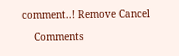comment..! Remove Cancel

    Comments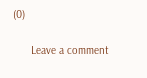(0)

      Leave a comment